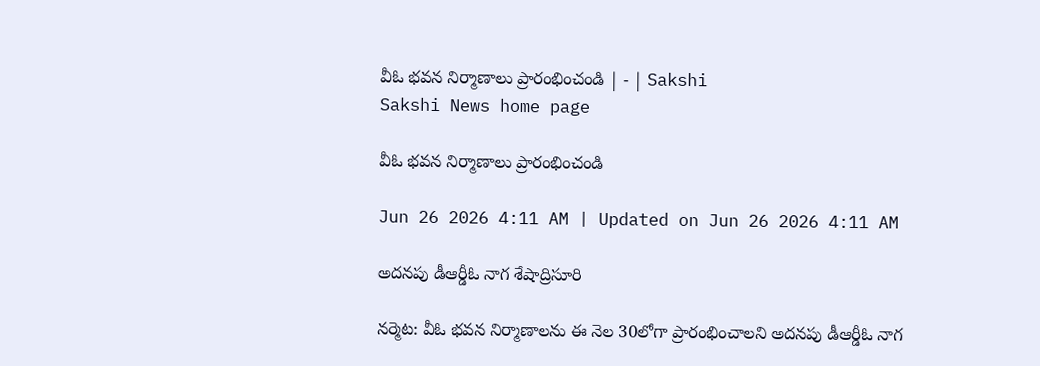వీఓ భవన నిర్మాణాలు ప్రారంభించండి | - | Sakshi
Sakshi News home page

వీఓ భవన నిర్మాణాలు ప్రారంభించండి

Jun 26 2026 4:11 AM | Updated on Jun 26 2026 4:11 AM

అదనపు డీఆర్డీఓ నాగ శేషాద్రిసూరి

నర్మెట: వీఓ భవన నిర్మాణాలను ఈ నెల 30లోగా ప్రారంభించాలని అదనపు డీఆర్డీఓ నాగ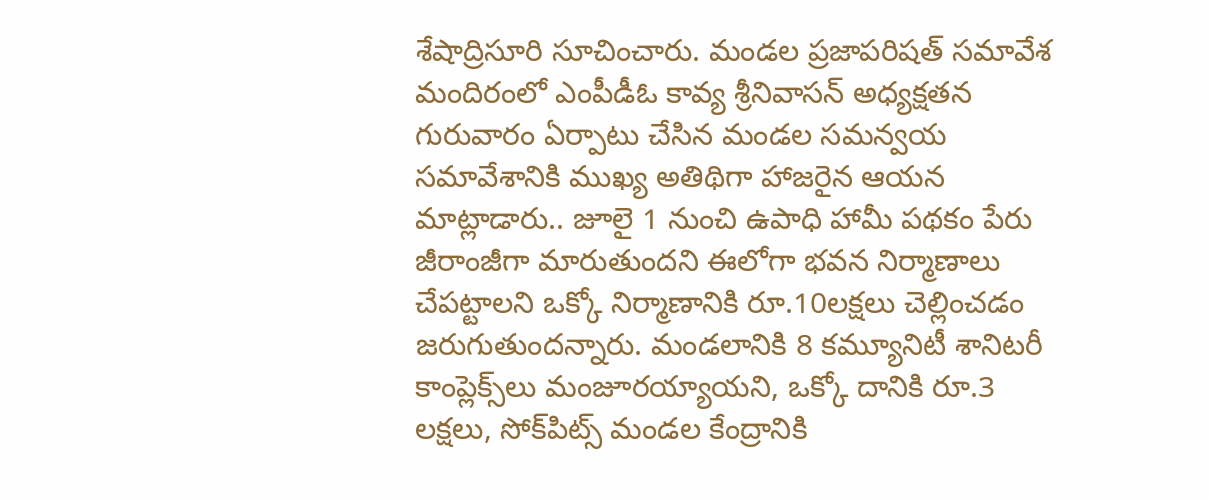శేషాద్రిసూరి సూచించారు. మండల ప్రజాపరిషత్‌ సమావేశ మందిరంలో ఎంపీడీఓ కావ్య శ్రీనివాసన్‌ అధ్యక్షతన గురువారం ఏర్పాటు చేసిన మండల సమన్వయ సమావేశానికి ముఖ్య అతిథిగా హాజరైన ఆయన మాట్లాడారు.. జూలై 1 నుంచి ఉపాధి హామీ పథకం పేరు జీరాంజీగా మారుతుందని ఈలోగా భవన నిర్మాణాలు చేపట్టాలని ఒక్కో నిర్మాణానికి రూ.10లక్షలు చెల్లించడం జరుగుతుందన్నారు. మండలానికి 8 కమ్యూనిటీ శానిటరీ కాంప్లెక్స్‌లు మంజూరయ్యాయని, ఒక్కో దానికి రూ.3 లక్షలు, సోక్‌పిట్స్‌ మండల కేంద్రానికి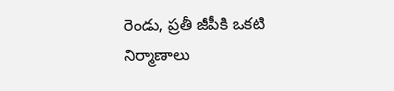రెండు, ప్రతీ జీపీకి ఒకటి నిర్మాణాలు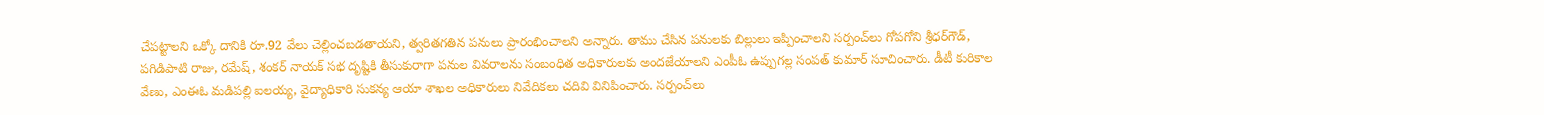చేపట్టాలని ఒక్కో దానికి రూ.92 వేలు చెల్లించబడతాయని, త్వరితగతిన పనులు ప్రారంభించాలని అన్నారు. తాము చేసిన పనులకు బిల్లులు ఇప్పించాలని సర్పంచ్‌లు గోపగోని శ్రీధర్‌గౌడ్‌, పగిడిపాటి రాజు, రమేష్‌, శంకర్‌ నాయక్‌ సభ దృష్టికి తీసుకురాగా పనుల వివరాలను సంబంధిత అధికారులకు అందజేయాలని ఎంపీఓ ఉప్పుగల్ల సంపత్‌ కుమార్‌ సూచించారు. డీటీ కురికాల వేణు, ఎంఈఓ మడిపల్లి ఐలయ్య, వైద్యాధికారి సుకన్య ఆయా శాఖల అధికారులు నివేదికలు చదివి వినిపించారు. సర్పంచ్‌లు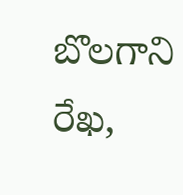బొలగాని రేఖ,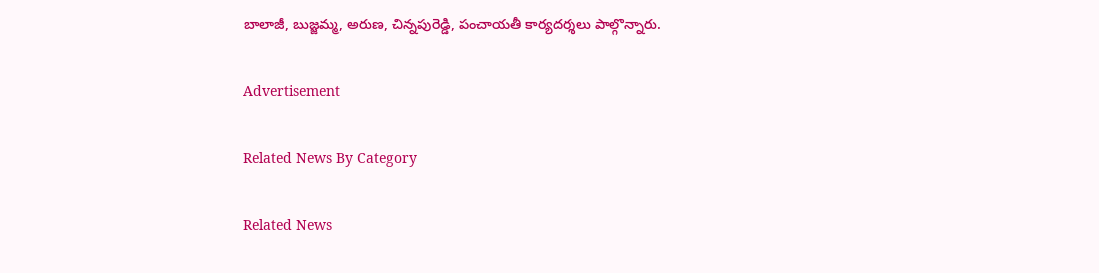బాలాజీ, బుజ్జమ్మ, అరుణ, చిన్నపురెడ్డి, పంచాయతీ కార్యదర్శలు పాల్గొన్నారు.

Advertisement

Related News By Category

Related News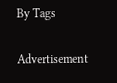By Tags

Advertisement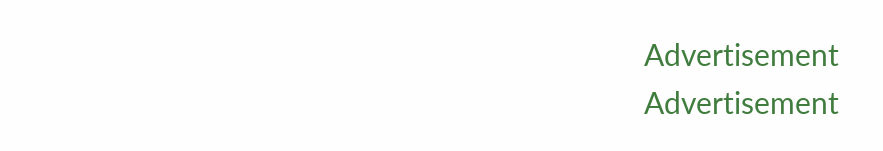Advertisement
Advertisement